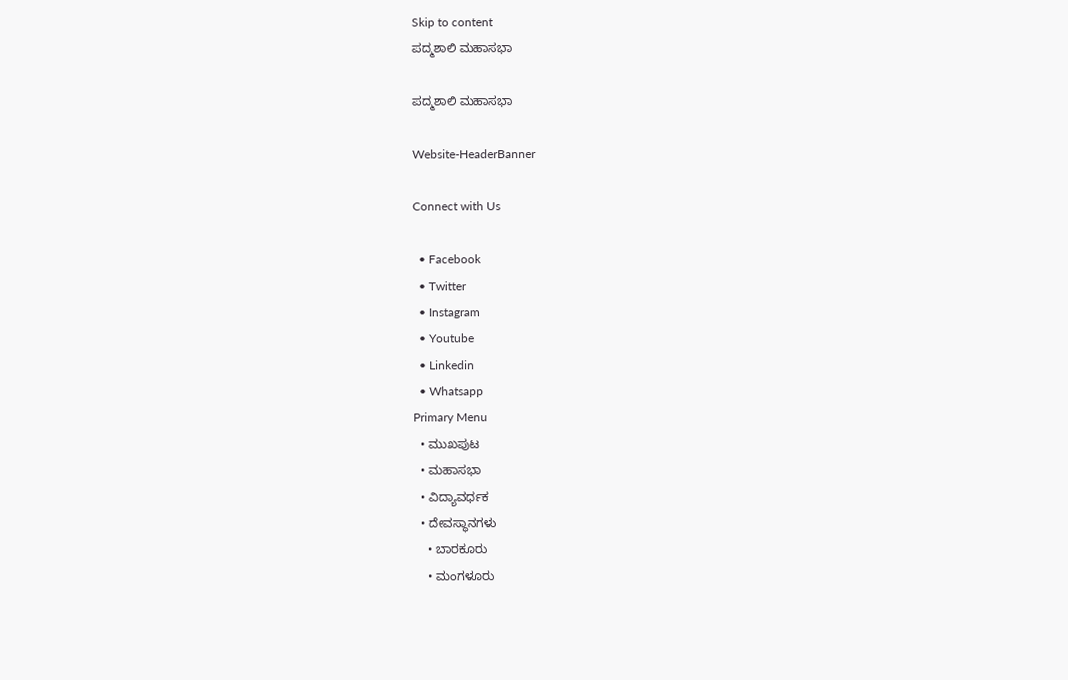Skip to content
ಪದ್ಮಶಾಲಿ ಮಹಾಸಭಾ

ಪದ್ಮಶಾಲಿ ಮಹಾಸಭಾ

Website-HeaderBanner

Connect with Us

  • Facebook
  • Twitter
  • Instagram
  • Youtube
  • Linkedin
  • Whatsapp
Primary Menu
  • ಮುಖಪುಟ
  • ಮಹಾಸಭಾ
  • ವಿದ್ಯಾವರ್ಧಕ
  • ದೇವಸ್ಥಾನಗಳು
    • ಬಾರಕೂರು
    • ಮಂಗಳೂರು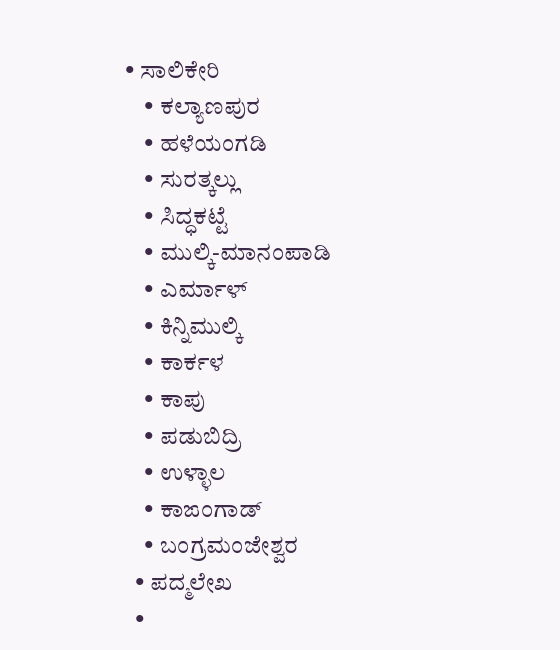• ಸಾಲಿಕೇರಿ
    • ಕಲ್ಯಾಣಪುರ
    • ಹಳೆಯಂಗಡಿ
    • ಸುರತ್ಕಲ್ಲು
    • ಸಿದ್ಧಕಟ್ಟೆ
    • ಮುಲ್ಕಿ-ಮಾನಂಪಾಡಿ
    • ಎರ್ಮಾಳ್
    • ಕಿನ್ನಿಮುಲ್ಕಿ
    • ಕಾರ್ಕಳ
    • ಕಾಪು
    • ಪಡುಬಿದ್ರಿ
    • ಉಳ್ಳಾಲ
    • ಕಾಙಂಗಾಡ್
    • ಬಂಗ್ರಮಂಜೇಶ್ವರ
  • ಪದ್ಮಲೇಖ
  •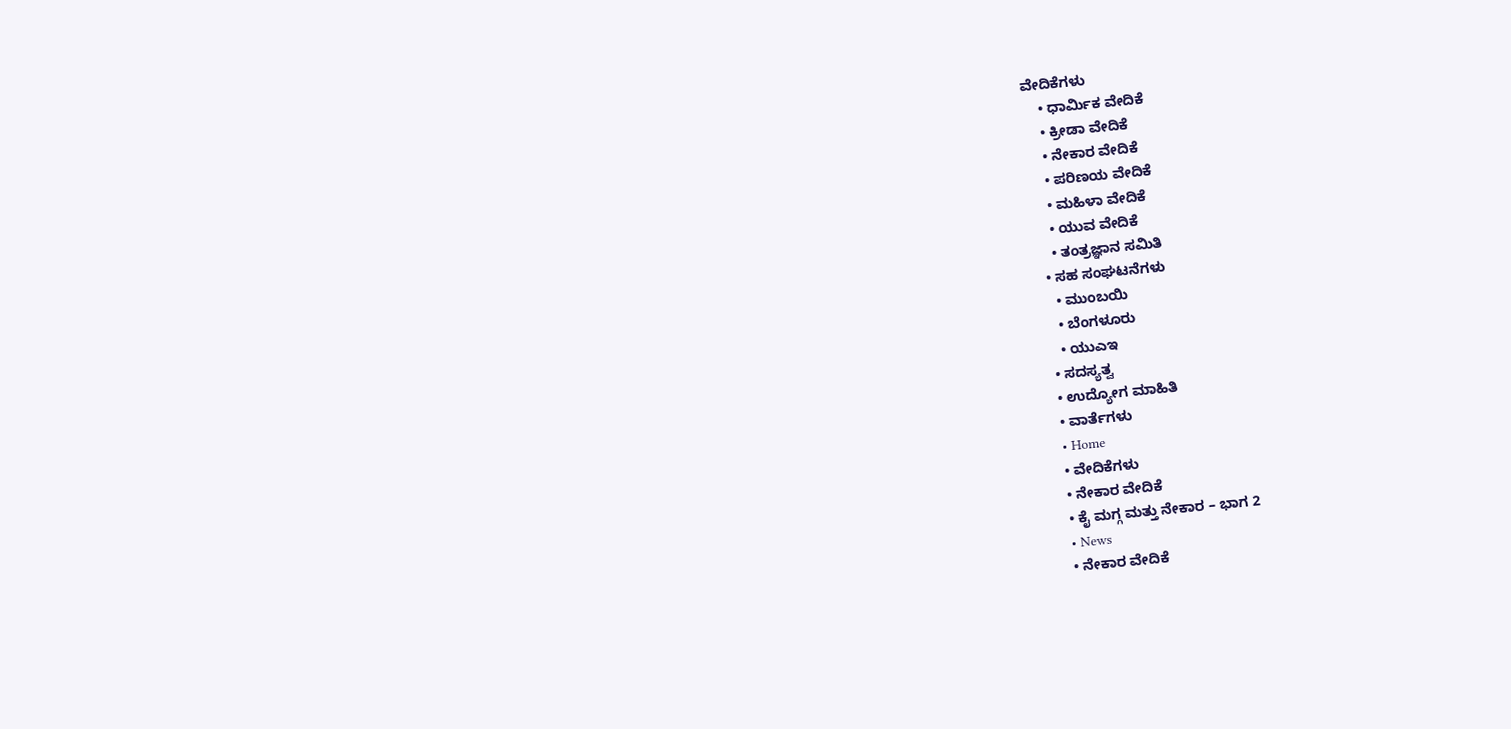ವೇದಿಕೆಗಳು
    • ಧಾರ್ಮಿಕ ವೇದಿಕೆ
    • ಕ್ರೀಡಾ ವೇದಿಕೆ
    • ನೇಕಾರ ವೇದಿಕೆ
    • ಪರಿಣಯ ವೇದಿಕೆ
    • ಮಹಿಳಾ ವೇದಿಕೆ
    • ಯುವ ವೇದಿಕೆ
    • ತಂತ್ರಜ್ಞಾನ ಸಮಿತಿ
  • ಸಹ ಸಂಘಟನೆಗಳು
    • ಮುಂಬಯಿ
    • ಬೆಂಗಳೂರು
    • ಯುಎಇ
  • ಸದಸ್ಯತ್ವ
  • ಉದ್ಯೋಗ ಮಾಹಿತಿ
  • ವಾರ್ತೆಗಳು
  • Home
  • ವೇದಿಕೆಗಳು
  • ನೇಕಾರ ವೇದಿಕೆ
  • ಕೈ ಮಗ್ಗ ಮತ್ತು ನೇಕಾರ – ಭಾಗ 2
  • News
  • ನೇಕಾರ ವೇದಿಕೆ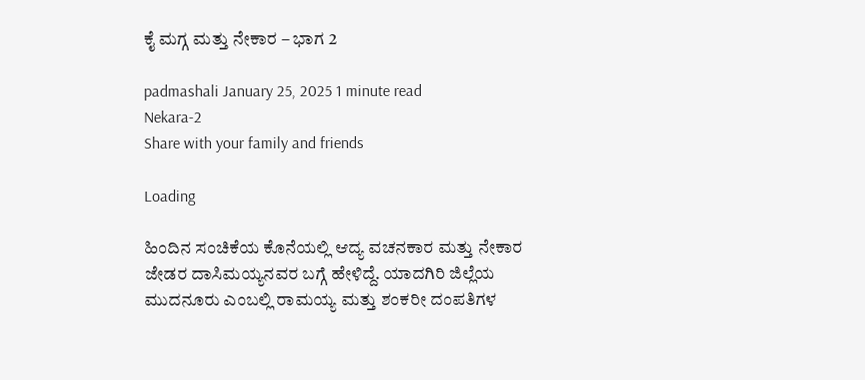ಕೈ ಮಗ್ಗ ಮತ್ತು ನೇಕಾರ – ಭಾಗ 2

padmashali January 25, 2025 1 minute read
Nekara-2
Share with your family and friends

Loading

ಹಿಂದಿನ ಸಂಚಿಕೆಯ ಕೊನೆಯಲ್ಲಿ ಆದ್ಯ ವಚನಕಾರ ಮತ್ತು ನೇಕಾರ ಜೇಡರ ದಾಸಿಮಯ್ಯನವರ ಬಗ್ಗೆ ಹೇಳಿದ್ದೆ. ಯಾದಗಿರಿ ಜಿಲ್ಲೆಯ ಮುದನೂರು ಎಂಬಲ್ಲಿ ರಾಮಯ್ಯ ಮತ್ತು ಶಂಕರೀ ದಂಪತಿಗಳ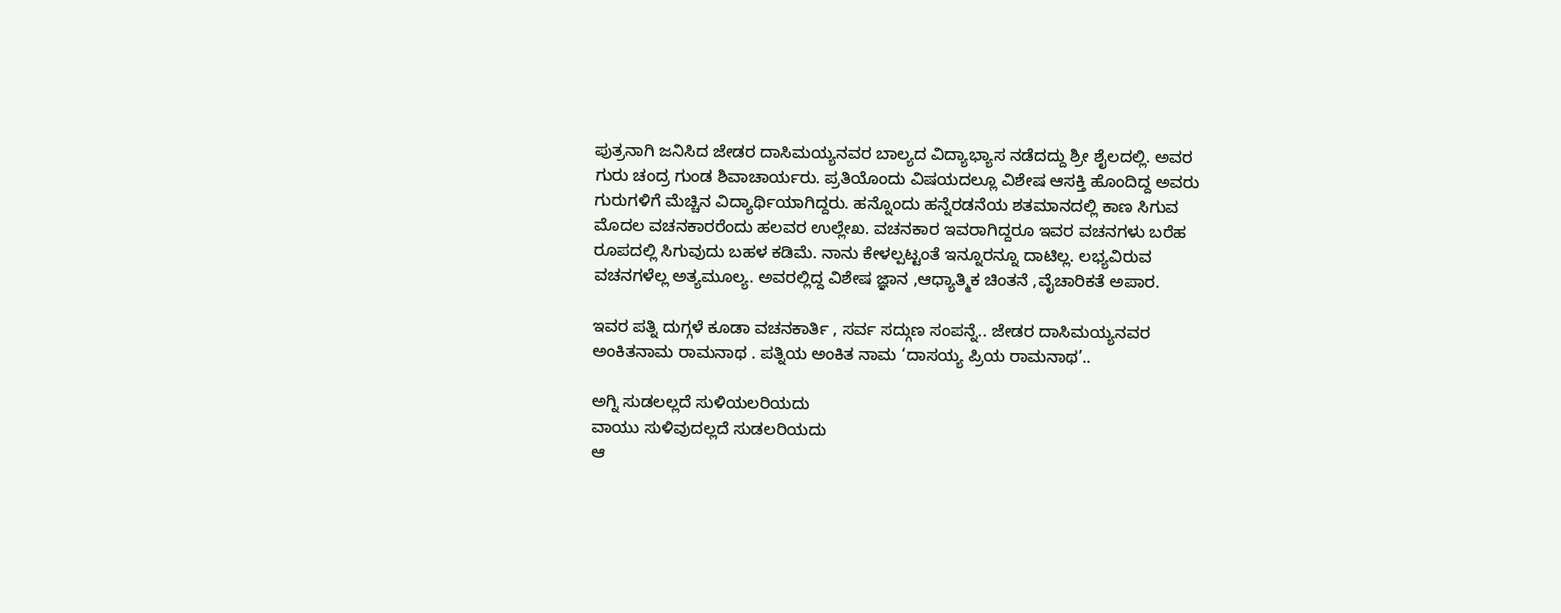ಪುತ್ರನಾಗಿ ಜನಿಸಿದ ಜೇಡರ ದಾಸಿಮಯ್ಯನವರ ಬಾಲ್ಯದ ವಿದ್ಯಾಭ್ಯಾಸ ನಡೆದದ್ದು ಶ್ರೀ ಶೈಲದಲ್ಲಿ. ಅವರ ಗುರು ಚಂದ್ರ ಗುಂಡ ಶಿವಾಚಾರ್ಯರು. ಪ್ರತಿಯೊಂದು ವಿಷಯದಲ್ಲೂ ವಿಶೇಷ ಆಸಕ್ತಿ ಹೊಂದಿದ್ದ ಅವರು ಗುರುಗಳಿಗೆ ಮೆಚ್ಚಿನ ವಿದ್ಯಾರ್ಥಿಯಾಗಿದ್ದರು. ಹನ್ನೊಂದು ಹನ್ನೆರಡನೆಯ ಶತಮಾನದಲ್ಲಿ ಕಾಣ ಸಿಗುವ ಮೊದಲ ವಚನಕಾರರೆಂದು ಹಲವರ ಉಲ್ಲೇಖ. ವಚನಕಾರ ಇವರಾಗಿದ್ದರೂ ಇವರ ವಚನಗಳು ಬರೆಹ ರೂಪದಲ್ಲಿ ಸಿಗುವುದು ಬಹಳ ಕಡಿಮೆ. ನಾನು ಕೇಳಲ್ಪಟ್ಟಂತೆ ಇನ್ನೂರನ್ನೂ ದಾಟಿಲ್ಲ. ಲಭ್ಯವಿರುವ ವಚನಗಳೆಲ್ಲ ಅತ್ಯಮೂಲ್ಯ. ಅವರಲ್ಲಿದ್ದ ವಿಶೇಷ ಜ್ಞಾನ ,ಆಧ್ಯಾತ್ಮಿಕ ಚಿಂತನೆ ,ವೈಚಾರಿಕತೆ ಅಪಾರ.

ಇವರ ಪತ್ನಿ ದುಗ್ಗಳೆ ಕೂಡಾ ವಚನಕಾರ್ತಿ , ಸರ್ವ ಸದ್ಗುಣ ಸಂಪನ್ನೆ.. ಜೇಡರ ದಾಸಿಮಯ್ಯನವರ ಅಂಕಿತನಾಮ ರಾಮನಾಥ . ಪತ್ನಿಯ ಅಂಕಿತ ನಾಮ ‘ದಾಸಯ್ಯ ಪ್ರಿಯ ರಾಮನಾಥ’..

ಅಗ್ನಿ ಸುಡಲಲ್ಲದೆ ಸುಳಿಯಲರಿಯದು
ವಾಯು ಸುಳಿವುದಲ್ಲದೆ ಸುಡಲರಿಯದು
ಆ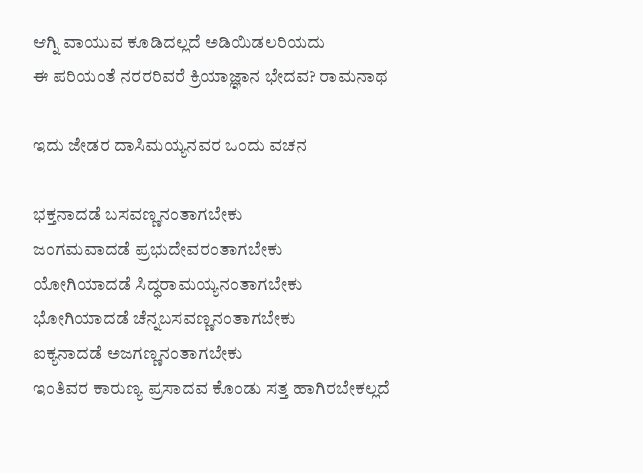ಆಗ್ನಿ ವಾಯುವ ಕೂಡಿದಲ್ಲದೆ ಅಡಿಯಿಡಲರಿಯದು
ಈ ಪರಿಯಂತೆ ನರರರಿವರೆ ಕ್ರಿಯಾಜ್ಞಾನ ಭೇದವ? ರಾಮನಾಥ

ಇದು ಜೇಡರ ದಾಸಿಮಯ್ಯನವರ ಒಂದು ವಚನ

ಭಕ್ತನಾದಡೆ ಬಸವಣ್ಣನಂತಾಗಬೇಕು
ಜಂಗಮವಾದಡೆ ಪ್ರಭುದೇವರಂತಾಗಬೇಕು
ಯೋಗಿಯಾದಡೆ ಸಿದ್ಧರಾಮಯ್ಯನಂತಾಗಬೇಕು
ಭೋಗಿಯಾದಡೆ ಚೆನ್ನಬಸವಣ್ಣನಂತಾಗಬೇಕು
ಐಕ್ಯನಾದಡೆ ಅಜಗಣ್ಣನಂತಾಗಬೇಕು
ಇಂತಿವರ ಕಾರುಣ್ಯ ಪ್ರಸಾದವ ಕೊಂಡು ಸತ್ತ ಹಾಗಿರಬೇಕಲ್ಲದೆ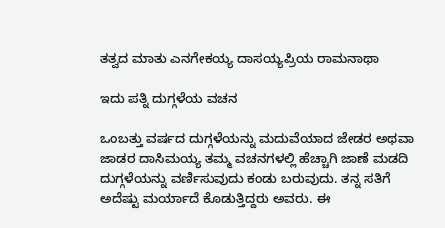ತತ್ವದ ಮಾತು ಎನಗೇಕಯ್ಯ ದಾಸಯ್ಯಪ್ರಿಯ ರಾಮನಾಥಾ

ಇದು ಪತ್ನಿ ದುಗ್ಗಳೆಯ ವಚನ

ಒಂಬತ್ತು ವರ್ಷದ ದುಗ್ಗಳೆಯನ್ನು ಮದುವೆಯಾದ ಜೇಡರ ಅಥವಾ ಜಾಡರ ದಾಸಿಮಯ್ಯ ತಮ್ಮ ವಚನಗಳಲ್ಲಿ ಹೆಚ್ಚಾಗಿ ಜಾಣೆ ಮಡದಿ ದುಗ್ಗಳೆಯನ್ನು ವರ್ಣಿಸುವುದು ಕಂಡು ಬರುವುದು. ತನ್ನ ಸತಿಗೆ ಅದೆಷ್ಟು ಮರ್ಯಾದೆ ಕೊಡುತ್ತಿದ್ದರು ಅವರು. ಈ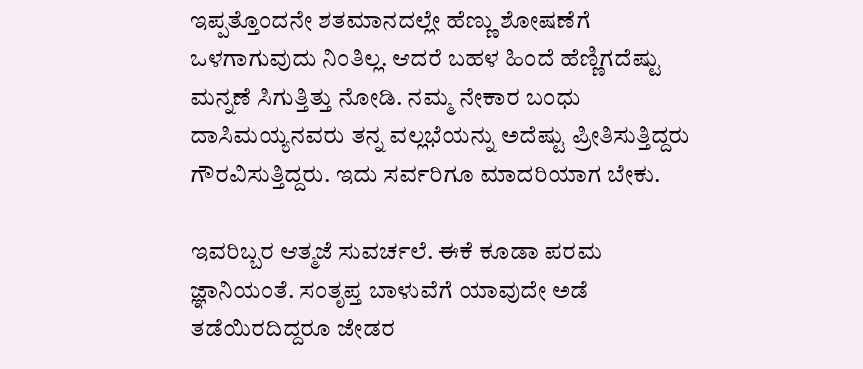ಇಪ್ಪತ್ತೊಂದನೇ ಶತಮಾನದಲ್ಲೇ ಹೆಣ್ಣು ಶೋಷಣೆಗೆ ಒಳಗಾಗುವುದು ನಿಂತಿಲ್ಲ. ಆದರೆ ಬಹಳ ಹಿಂದೆ ಹೆಣ್ಣಿಗದೆಷ್ಟು ಮನ್ನಣೆ ಸಿಗುತ್ತಿತ್ತು ನೋಡಿ. ನಮ್ಮ ನೇಕಾರ ಬಂಧು ದಾಸಿಮಯ್ಯನವರು ತನ್ನ ವಲ್ಲಭೆಯನ್ನು ಅದೆಷ್ಟು ಪ್ರೀತಿಸುತ್ತಿದ್ದರು ಗೌರವಿಸುತ್ತಿದ್ದರು. ಇದು ಸರ್ವರಿಗೂ ಮಾದರಿಯಾಗ ಬೇಕು.

ಇವರಿಬ್ಬರ ಆತ್ಮಜೆ ಸುವರ್ಚಲೆ. ಈಕೆ ಕೂಡಾ ಪರಮ ಜ್ಞಾನಿಯಂತೆ. ಸಂತೃಪ್ತ ಬಾಳುವೆಗೆ ಯಾವುದೇ ಅಡೆ ತಡೆಯಿರದಿದ್ದರೂ ಜೇಡರ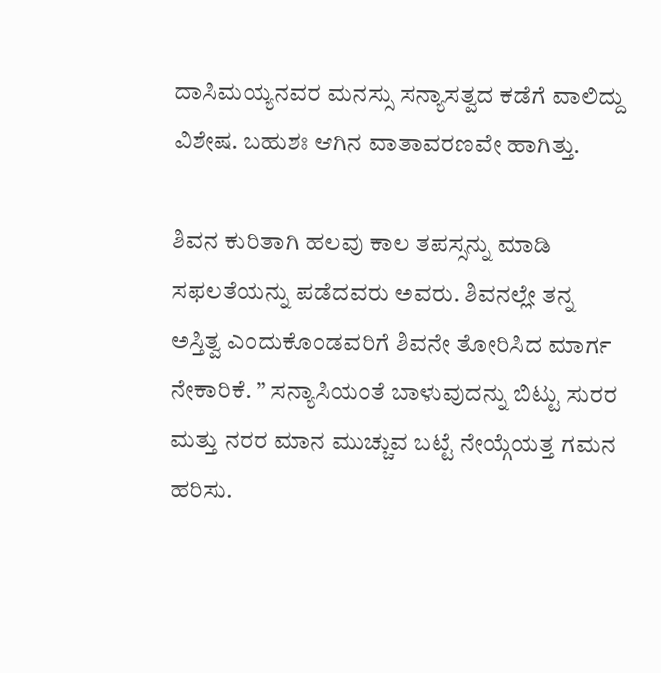ದಾಸಿಮಯ್ಯನವರ ಮನಸ್ಸು ಸನ್ಯಾಸತ್ವದ ಕಡೆಗೆ ವಾಲಿದ್ದು ವಿಶೇಷ. ಬಹುಶಃ ಆಗಿನ ವಾತಾವರಣವೇ ಹಾಗಿತ್ತು.

ಶಿವನ ಕುರಿತಾಗಿ ಹಲವು ಕಾಲ ತಪಸ್ಸನ್ನು ಮಾಡಿ ಸಫಲತೆಯನ್ನು ಪಡೆದವರು ಅವರು. ಶಿವನಲ್ಲೇ ತನ್ನ ಅಸ್ತಿತ್ವ ಎಂದುಕೊಂಡವರಿಗೆ ಶಿವನೇ ತೋರಿಸಿದ ಮಾರ್ಗ ನೇಕಾರಿಕೆ. ” ಸನ್ಯಾಸಿಯಂತೆ ಬಾಳುವುದನ್ನು ಬಿಟ್ಟು ಸುರರ ಮತ್ತು ನರರ ಮಾನ ಮುಚ್ಚುವ ಬಟ್ಟೆ ನೇಯ್ಗೆಯತ್ತ ಗಮನ ಹರಿಸು.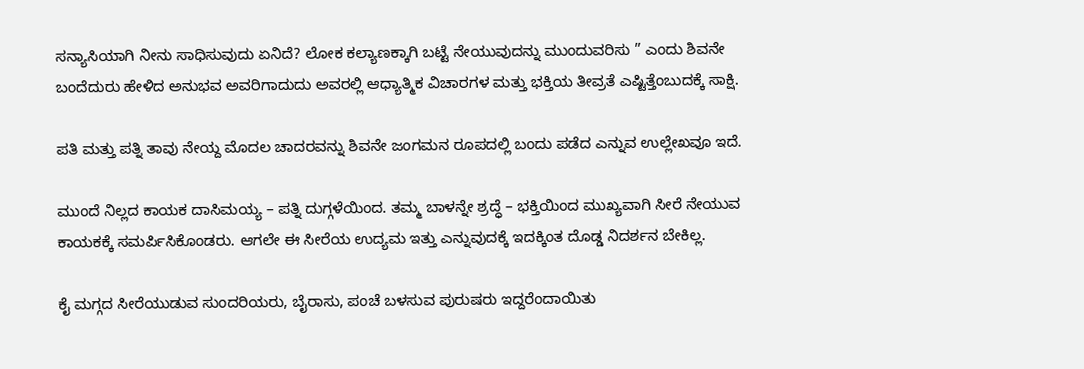ಸನ್ಯಾಸಿಯಾಗಿ ನೀನು ಸಾಧಿಸುವುದು ಏನಿದೆ? ಲೋಕ ಕಲ್ಯಾಣಕ್ಕಾಗಿ ಬಟ್ಟೆ ನೇಯುವುದನ್ನು ಮುಂದುವರಿಸು ” ಎಂದು ಶಿವನೇ ಬಂದೆದುರು ಹೇಳಿದ ಅನುಭವ ಅವರಿಗಾದುದು ಅವರಲ್ಲಿ ಆಧ್ಯಾತ್ಮಿಕ ವಿಚಾರಗಳ ಮತ್ತು ಭಕ್ತಿಯ ತೀವ್ರತೆ ಎಷ್ಟಿತ್ತೆಂಬುದಕ್ಕೆ ಸಾಕ್ಷಿ.

ಪತಿ ಮತ್ತು ಪತ್ನಿ ತಾವು ನೇಯ್ದ ಮೊದಲ ಚಾದರವನ್ನು ಶಿವನೇ ಜಂಗಮನ ರೂಪದಲ್ಲಿ ಬಂದು ಪಡೆದ ಎನ್ನುವ ಉಲ್ಲೇಖವೂ ಇದೆ.

ಮುಂದೆ ನಿಲ್ಲದ ಕಾಯಕ ದಾಸಿಮಯ್ಯ – ಪತ್ನಿ ದುಗ್ಗಳೆಯಿಂದ. ತಮ್ಮ ಬಾಳನ್ನೇ ಶ್ರದ್ಧೆ – ಭಕ್ತಿಯಿಂದ ಮುಖ್ಯವಾಗಿ ಸೀರೆ ನೇಯುವ ಕಾಯಕಕ್ಕೆ ಸಮರ್ಪಿಸಿಕೊಂಡರು. ಆಗಲೇ ಈ ಸೀರೆಯ ಉದ್ಯಮ ಇತ್ತು ಎನ್ನುವುದಕ್ಕೆ ಇದಕ್ಕಿಂತ ದೊಡ್ಡ ನಿದರ್ಶನ ಬೇಕಿಲ್ಲ.

ಕೈ ಮಗ್ಗದ ಸೀರೆಯುಡುವ ಸುಂದರಿಯರು, ಬೈರಾಸು, ಪಂಚೆ ಬಳಸುವ ಪುರುಷರು ಇದ್ದರೆಂದಾಯಿತು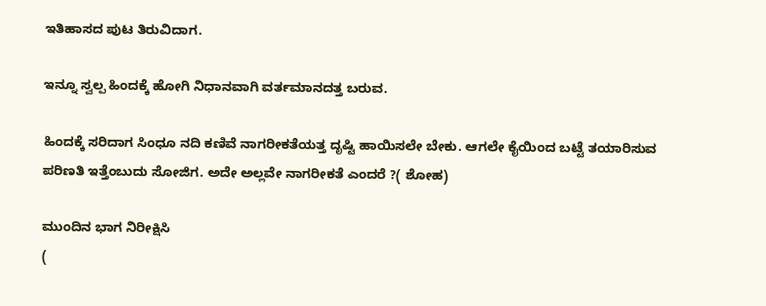ಇತಿಹಾಸದ ಪುಟ ತಿರುವಿದಾಗ.

ಇನ್ನೂ ಸ್ವಲ್ಪ ಹಿಂದಕ್ಕೆ ಹೋಗಿ ನಿಧಾನವಾಗಿ ವರ್ತಮಾನದತ್ತ ಬರುವ.

ಹಿಂದಕ್ಕೆ ಸರಿದಾಗ ಸಿಂಧೂ ನದಿ ಕಣಿವೆ ನಾಗರೀಕತೆಯತ್ತ ದೃಷ್ಟಿ ಹಾಯಿಸಲೇ ಬೇಕು. ಆಗಲೇ ಕೈಯಿಂದ ಬಟ್ಟೆ ತಯಾರಿಸುವ ಪರಿಣತಿ ಇತ್ತೆಂಬುದು ಸೋಜಿಗ. ಅದೇ ಅಲ್ಲವೇ ನಾಗರೀಕತೆ ಎಂದರೆ ?( ಶೋಹ)

ಮುಂದಿನ ಭಾಗ ನಿರೀಕ್ಷಿಸಿ
(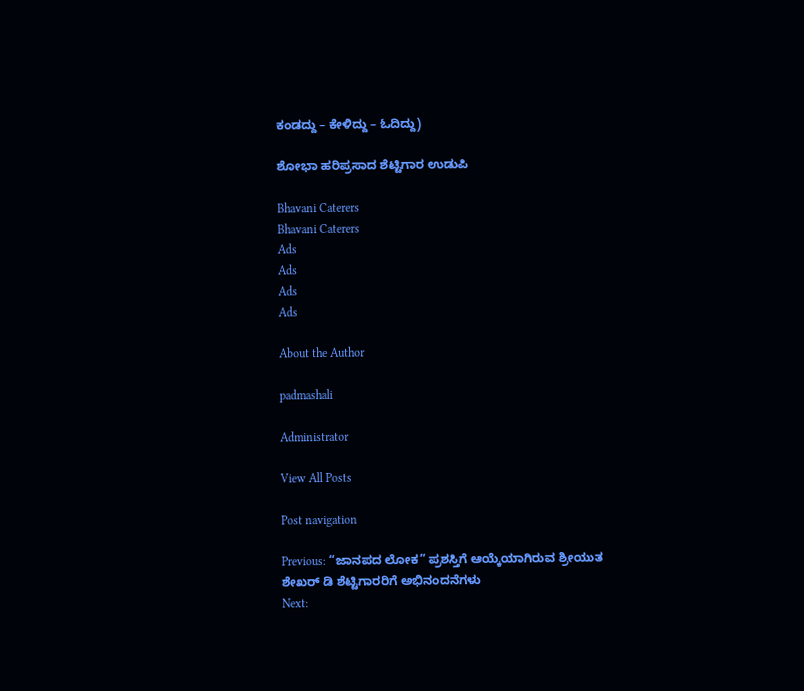ಕಂಡದ್ದು – ಕೇಳಿದ್ದು – ಓದಿದ್ದು)

ಶೋಭಾ ಹರಿಪ್ರಸಾದ ಶೆಟ್ಟಿಗಾರ ಉಡುಪಿ

Bhavani Caterers
Bhavani Caterers
Ads
Ads
Ads
Ads

About the Author

padmashali

Administrator

View All Posts

Post navigation

Previous: “ಜಾನಪದ ಲೋಕ” ಪ್ರಶಸ್ತಿಗೆ ಆಯ್ಕೆಯಾಗಿರುವ ಶ್ರೀಯುತ ಶೇಖರ್ ಡಿ ಶೆಟ್ಟಿಗಾರರಿಗೆ ಅಭಿನಂದನೆಗಳು
Next: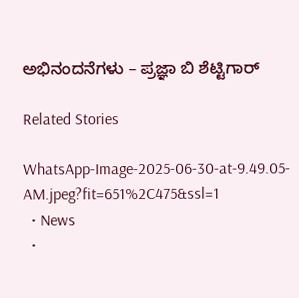ಅಭಿನಂದನೆಗಳು – ಪ್ರಜ್ಞಾ ಬಿ ಶೆಟ್ಟಿಗಾರ್

Related Stories

WhatsApp-Image-2025-06-30-at-9.49.05-AM.jpeg?fit=651%2C475&ssl=1
  • News
  •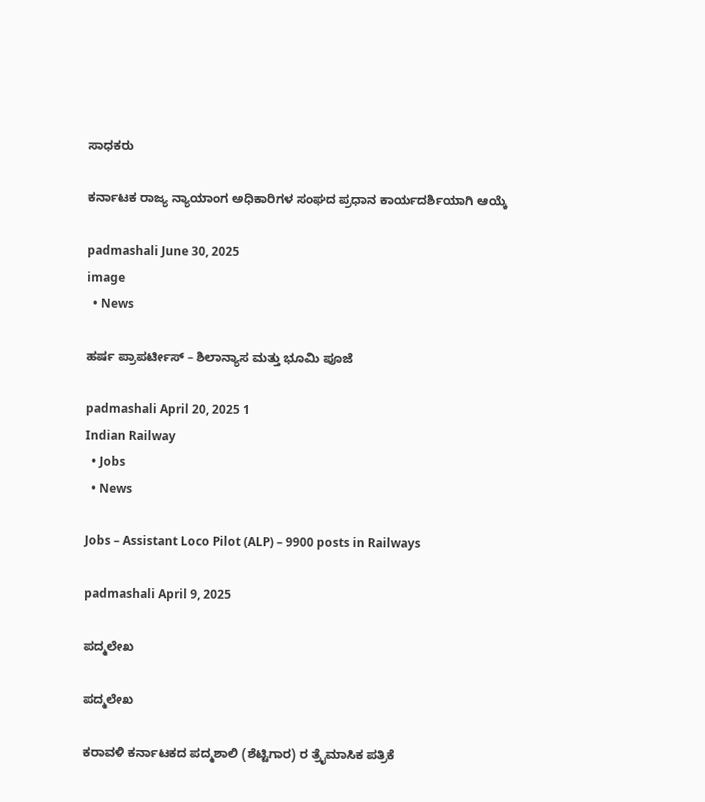ಸಾಧಕರು

ಕರ್ನಾಟಕ ರಾಜ್ಯ ನ್ಯಾಯಾಂಗ ಅಧಿಕಾರಿಗಳ ಸಂಘದ ಪ್ರಧಾನ ಕಾರ್ಯದರ್ಶಿಯಾಗಿ ಆಯ್ಕೆ

padmashali June 30, 2025
image
  • News

ಹರ್ಷ ಪ್ರಾಪರ್ಟೀಸ್ – ಶಿಲಾನ್ಯಾಸ ಮತ್ತು ಭೂಮಿ ಪೂಜೆ

padmashali April 20, 2025 1
Indian Railway
  • Jobs
  • News

Jobs – Assistant Loco Pilot (ALP) – 9900 posts in Railways

padmashali April 9, 2025

ಪದ್ಮಲೇಖ

ಪದ್ಮಲೇಖ

ಕರಾವಳಿ ಕರ್ನಾಟಕದ ಪದ್ಮಶಾಲಿ (ಶೆಟ್ಟಿಗಾರ) ರ ತ್ರೈಮಾಸಿಕ ಪತ್ರಿಕೆ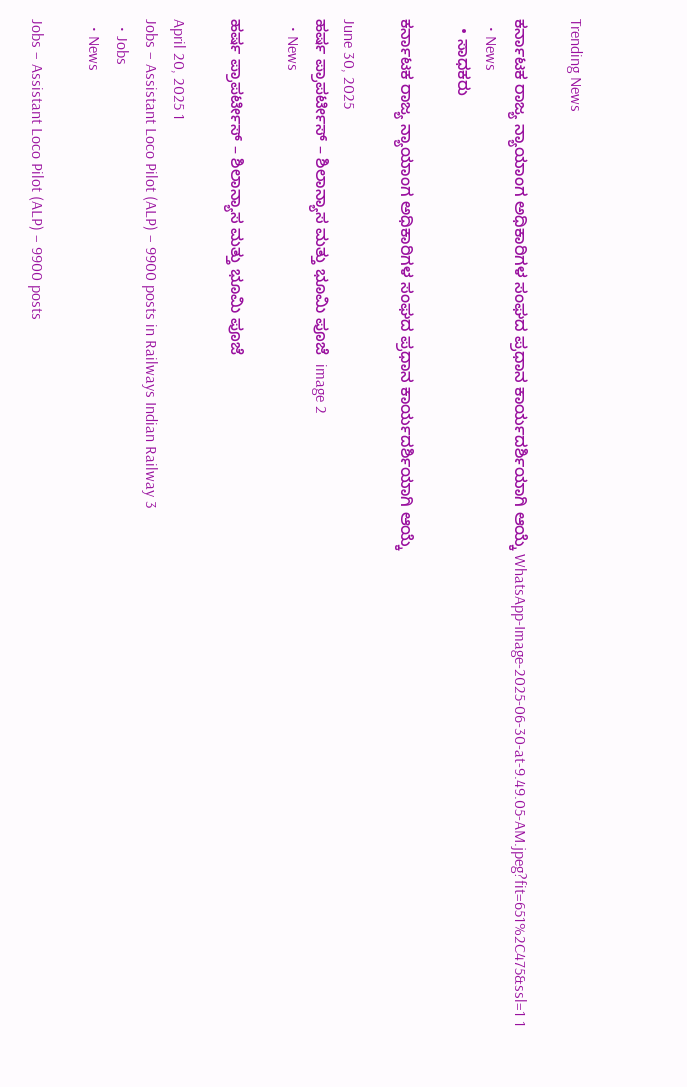Trending News

ಕರ್ನಾಟಕ ರಾಜ್ಯ ನ್ಯಾಯಾಂಗ ಅಧಿಕಾರಿಗಳ ಸಂಘದ ಪ್ರಧಾನ ಕಾರ್ಯದರ್ಶಿಯಾಗಿ ಆಯ್ಕೆ WhatsApp-Image-2025-06-30-at-9.49.05-AM.jpeg?fit=651%2C475&ssl=1 1
  • News
  • ಸಾಧಕರು

ಕರ್ನಾಟಕ ರಾಜ್ಯ ನ್ಯಾಯಾಂಗ ಅಧಿಕಾರಿಗಳ ಸಂಘದ ಪ್ರಧಾನ ಕಾರ್ಯದರ್ಶಿಯಾಗಿ ಆಯ್ಕೆ

June 30, 2025
ಹರ್ಷ ಪ್ರಾಪರ್ಟೀಸ್ – ಶಿಲಾನ್ಯಾಸ ಮತ್ತು ಭೂಮಿ ಪೂಜೆ  image 2
  • News

ಹರ್ಷ ಪ್ರಾಪರ್ಟೀಸ್ – ಶಿಲಾನ್ಯಾಸ ಮತ್ತು ಭೂಮಿ ಪೂಜೆ

April 20, 2025 1
Jobs – Assistant Loco Pilot (ALP) – 9900 posts in Railways Indian Railway 3
  • Jobs
  • News

Jobs – Assistant Loco Pilot (ALP) – 9900 posts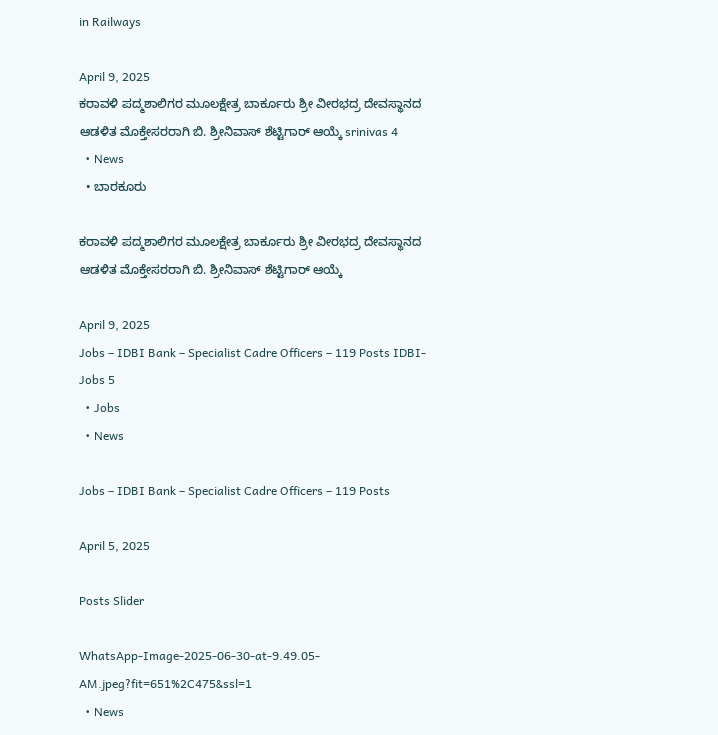in Railways

April 9, 2025
ಕರಾವಳಿ ಪದ್ಮಶಾಲಿಗರ ಮೂಲಕ್ಷೇತ್ರ ಬಾರ್ಕೂರು ಶ್ರೀ ವೀರಭದ್ರ ದೇವಸ್ಥಾನದ ಆಡಳಿತ ಮೊಕ್ತೇಸರರಾಗಿ ಬಿ. ಶ್ರೀನಿವಾಸ್ ಶೆಟ್ಟಿಗಾರ್ ಆಯ್ಕೆ srinivas 4
  • News
  • ಬಾರಕೂರು

ಕರಾವಳಿ ಪದ್ಮಶಾಲಿಗರ ಮೂಲಕ್ಷೇತ್ರ ಬಾರ್ಕೂರು ಶ್ರೀ ವೀರಭದ್ರ ದೇವಸ್ಥಾನದ ಆಡಳಿತ ಮೊಕ್ತೇಸರರಾಗಿ ಬಿ. ಶ್ರೀನಿವಾಸ್ ಶೆಟ್ಟಿಗಾರ್ ಆಯ್ಕೆ

April 9, 2025
Jobs – IDBI Bank – Specialist Cadre Officers – 119 Posts IDBI-Jobs 5
  • Jobs
  • News

Jobs – IDBI Bank – Specialist Cadre Officers – 119 Posts

April 5, 2025

Posts Slider

WhatsApp-Image-2025-06-30-at-9.49.05-AM.jpeg?fit=651%2C475&ssl=1
  • News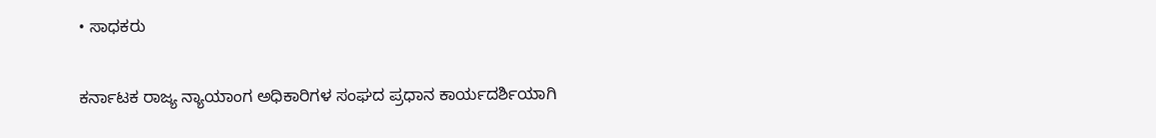• ಸಾಧಕರು

ಕರ್ನಾಟಕ ರಾಜ್ಯ ನ್ಯಾಯಾಂಗ ಅಧಿಕಾರಿಗಳ ಸಂಘದ ಪ್ರಧಾನ ಕಾರ್ಯದರ್ಶಿಯಾಗಿ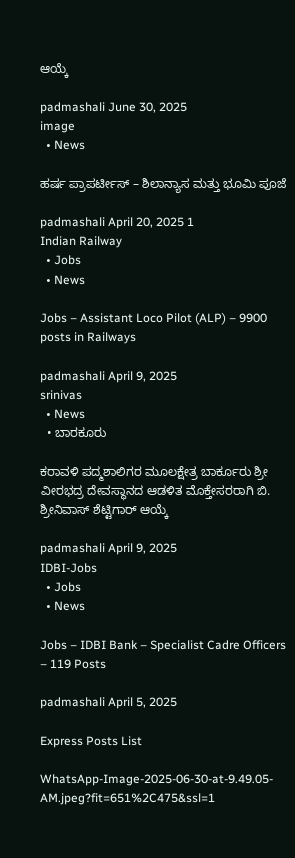ಆಯ್ಕೆ

padmashali June 30, 2025
image
  • News

ಹರ್ಷ ಪ್ರಾಪರ್ಟೀಸ್ – ಶಿಲಾನ್ಯಾಸ ಮತ್ತು ಭೂಮಿ ಪೂಜೆ

padmashali April 20, 2025 1
Indian Railway
  • Jobs
  • News

Jobs – Assistant Loco Pilot (ALP) – 9900 posts in Railways

padmashali April 9, 2025
srinivas
  • News
  • ಬಾರಕೂರು

ಕರಾವಳಿ ಪದ್ಮಶಾಲಿಗರ ಮೂಲಕ್ಷೇತ್ರ ಬಾರ್ಕೂರು ಶ್ರೀ ವೀರಭದ್ರ ದೇವಸ್ಥಾನದ ಆಡಳಿತ ಮೊಕ್ತೇಸರರಾಗಿ ಬಿ. ಶ್ರೀನಿವಾಸ್ ಶೆಟ್ಟಿಗಾರ್ ಆಯ್ಕೆ

padmashali April 9, 2025
IDBI-Jobs
  • Jobs
  • News

Jobs – IDBI Bank – Specialist Cadre Officers – 119 Posts

padmashali April 5, 2025

Express Posts List

WhatsApp-Image-2025-06-30-at-9.49.05-AM.jpeg?fit=651%2C475&ssl=1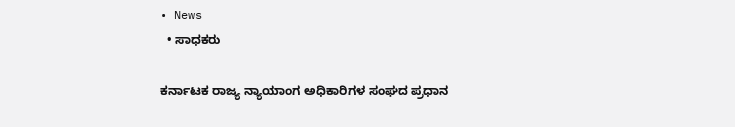• News
  • ಸಾಧಕರು

ಕರ್ನಾಟಕ ರಾಜ್ಯ ನ್ಯಾಯಾಂಗ ಅಧಿಕಾರಿಗಳ ಸಂಘದ ಪ್ರಧಾನ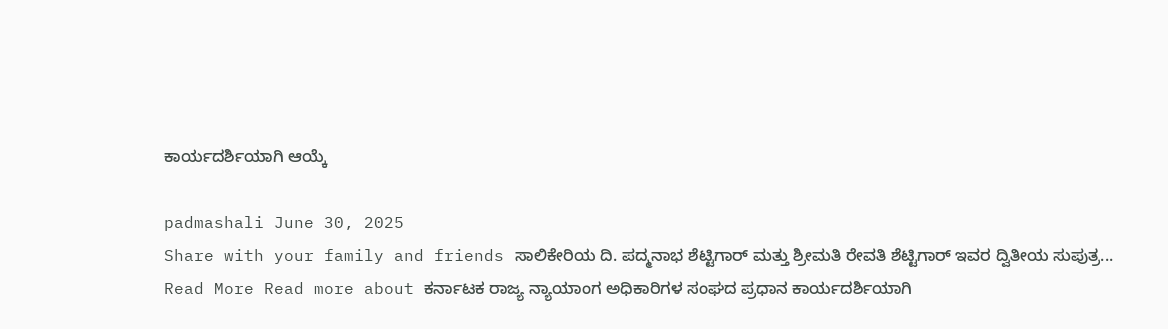ಕಾರ್ಯದರ್ಶಿಯಾಗಿ ಆಯ್ಕೆ

padmashali June 30, 2025
Share with your family and friends ಸಾಲಿಕೇರಿಯ ದಿ. ಪದ್ಮನಾಭ ಶೆಟ್ಟಿಗಾರ್ ಮತ್ತು ಶ್ರೀಮತಿ ರೇವತಿ ಶೆಟ್ಟಿಗಾರ್ ಇವರ ದ್ವಿತೀಯ ಸುಪುತ್ರ...
Read More Read more about ಕರ್ನಾಟಕ ರಾಜ್ಯ ನ್ಯಾಯಾಂಗ ಅಧಿಕಾರಿಗಳ ಸಂಘದ ಪ್ರಧಾನ ಕಾರ್ಯದರ್ಶಿಯಾಗಿ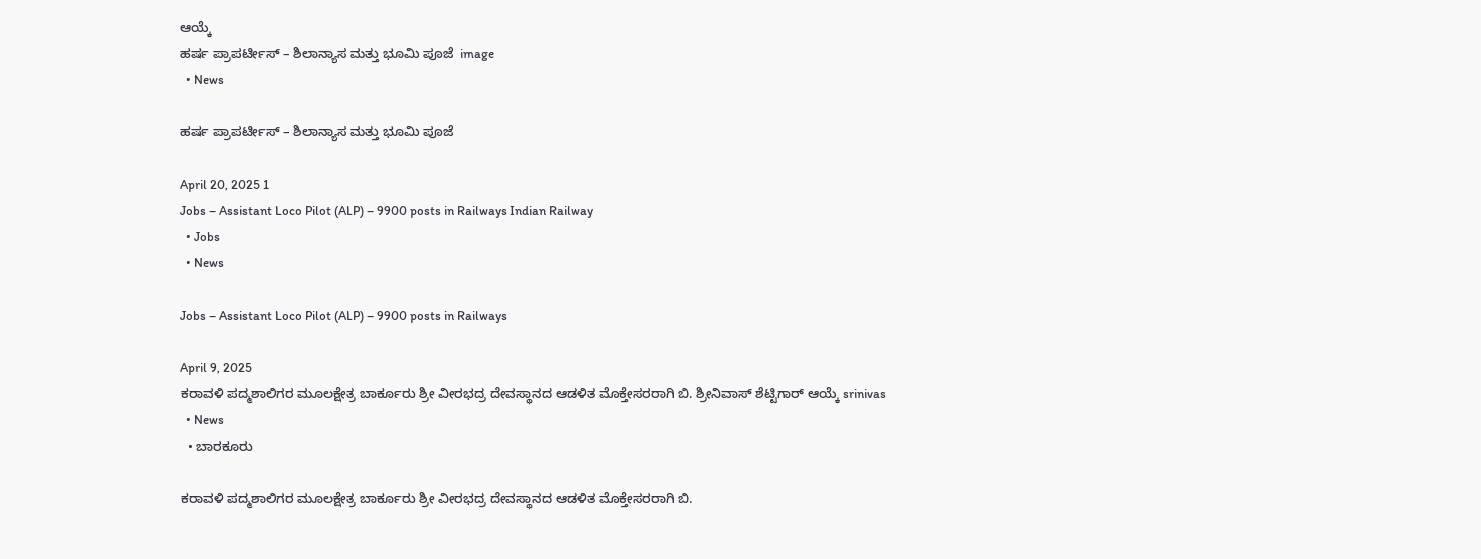ಆಯ್ಕೆ
ಹರ್ಷ ಪ್ರಾಪರ್ಟೀಸ್ – ಶಿಲಾನ್ಯಾಸ ಮತ್ತು ಭೂಮಿ ಪೂಜೆ  image
  • News

ಹರ್ಷ ಪ್ರಾಪರ್ಟೀಸ್ – ಶಿಲಾನ್ಯಾಸ ಮತ್ತು ಭೂಮಿ ಪೂಜೆ

April 20, 2025 1
Jobs – Assistant Loco Pilot (ALP) – 9900 posts in Railways Indian Railway
  • Jobs
  • News

Jobs – Assistant Loco Pilot (ALP) – 9900 posts in Railways

April 9, 2025
ಕರಾವಳಿ ಪದ್ಮಶಾಲಿಗರ ಮೂಲಕ್ಷೇತ್ರ ಬಾರ್ಕೂರು ಶ್ರೀ ವೀರಭದ್ರ ದೇವಸ್ಥಾನದ ಆಡಳಿತ ಮೊಕ್ತೇಸರರಾಗಿ ಬಿ. ಶ್ರೀನಿವಾಸ್ ಶೆಟ್ಟಿಗಾರ್ ಆಯ್ಕೆ srinivas
  • News
  • ಬಾರಕೂರು

ಕರಾವಳಿ ಪದ್ಮಶಾಲಿಗರ ಮೂಲಕ್ಷೇತ್ರ ಬಾರ್ಕೂರು ಶ್ರೀ ವೀರಭದ್ರ ದೇವಸ್ಥಾನದ ಆಡಳಿತ ಮೊಕ್ತೇಸರರಾಗಿ ಬಿ.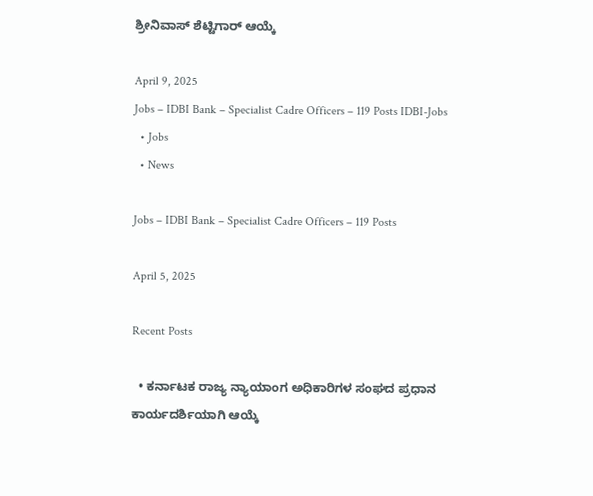ಶ್ರೀನಿವಾಸ್ ಶೆಟ್ಟಿಗಾರ್ ಆಯ್ಕೆ

April 9, 2025
Jobs – IDBI Bank – Specialist Cadre Officers – 119 Posts IDBI-Jobs
  • Jobs
  • News

Jobs – IDBI Bank – Specialist Cadre Officers – 119 Posts

April 5, 2025

Recent Posts

  • ಕರ್ನಾಟಕ ರಾಜ್ಯ ನ್ಯಾಯಾಂಗ ಅಧಿಕಾರಿಗಳ ಸಂಘದ ಪ್ರಧಾನ ಕಾರ್ಯದರ್ಶಿಯಾಗಿ ಆಯ್ಕೆ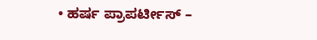• ಹರ್ಷ ಪ್ರಾಪರ್ಟೀಸ್ –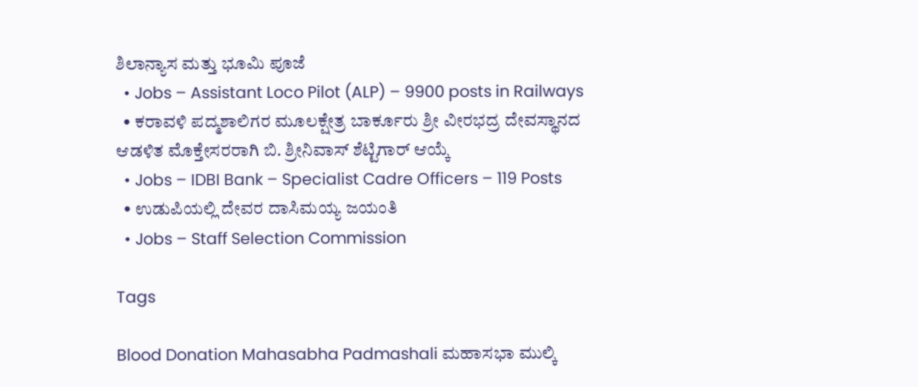ಶಿಲಾನ್ಯಾಸ ಮತ್ತು ಭೂಮಿ ಪೂಜೆ
  • Jobs – Assistant Loco Pilot (ALP) – 9900 posts in Railways
  • ಕರಾವಳಿ ಪದ್ಮಶಾಲಿಗರ ಮೂಲಕ್ಷೇತ್ರ ಬಾರ್ಕೂರು ಶ್ರೀ ವೀರಭದ್ರ ದೇವಸ್ಥಾನದ ಆಡಳಿತ ಮೊಕ್ತೇಸರರಾಗಿ ಬಿ. ಶ್ರೀನಿವಾಸ್ ಶೆಟ್ಟಿಗಾರ್ ಆಯ್ಕೆ
  • Jobs – IDBI Bank – Specialist Cadre Officers – 119 Posts
  • ಉಡುಪಿಯಲ್ಲಿ ದೇವರ ದಾಸಿಮಯ್ಯ ಜಯಂತಿ
  • Jobs – Staff Selection Commission

Tags

Blood Donation Mahasabha Padmashali ಮಹಾಸಭಾ ಮುಲ್ಕಿ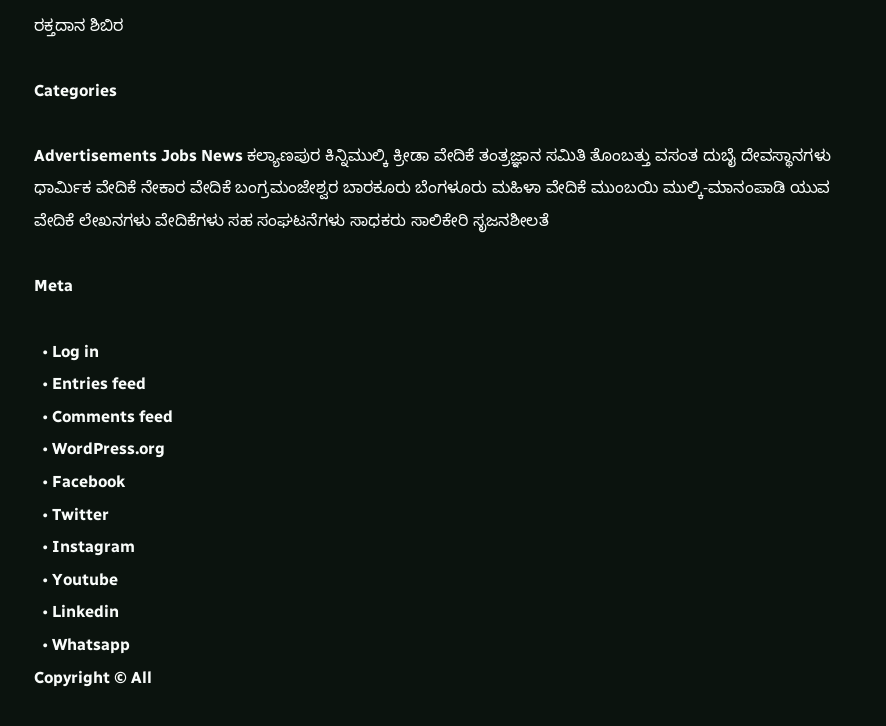ರಕ್ತದಾನ ಶಿಬಿರ

Categories

Advertisements Jobs News ಕಲ್ಯಾಣಪುರ ಕಿನ್ನಿಮುಲ್ಕಿ ಕ್ರೀಡಾ ವೇದಿಕೆ ತಂತ್ರಜ್ಞಾನ ಸಮಿತಿ ತೊಂಬತ್ತು ವಸಂತ ದುಬೈ ದೇವಸ್ಥಾನಗಳು ಧಾರ್ಮಿಕ ವೇದಿಕೆ ನೇಕಾರ ವೇದಿಕೆ ಬಂಗ್ರಮಂಜೇಶ್ವರ ಬಾರಕೂರು ಬೆಂಗಳೂರು ಮಹಿಳಾ ವೇದಿಕೆ ಮುಂಬಯಿ ಮುಲ್ಕಿ-ಮಾನಂಪಾಡಿ ಯುವ ವೇದಿಕೆ ಲೇಖನಗಳು ವೇದಿಕೆಗಳು ಸಹ ಸಂಘಟನೆಗಳು ಸಾಧಕರು ಸಾಲಿಕೇರಿ ಸೃಜನಶೀಲತೆ

Meta

  • Log in
  • Entries feed
  • Comments feed
  • WordPress.org
  • Facebook
  • Twitter
  • Instagram
  • Youtube
  • Linkedin
  • Whatsapp
Copyright © All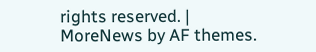rights reserved. | MoreNews by AF themes.